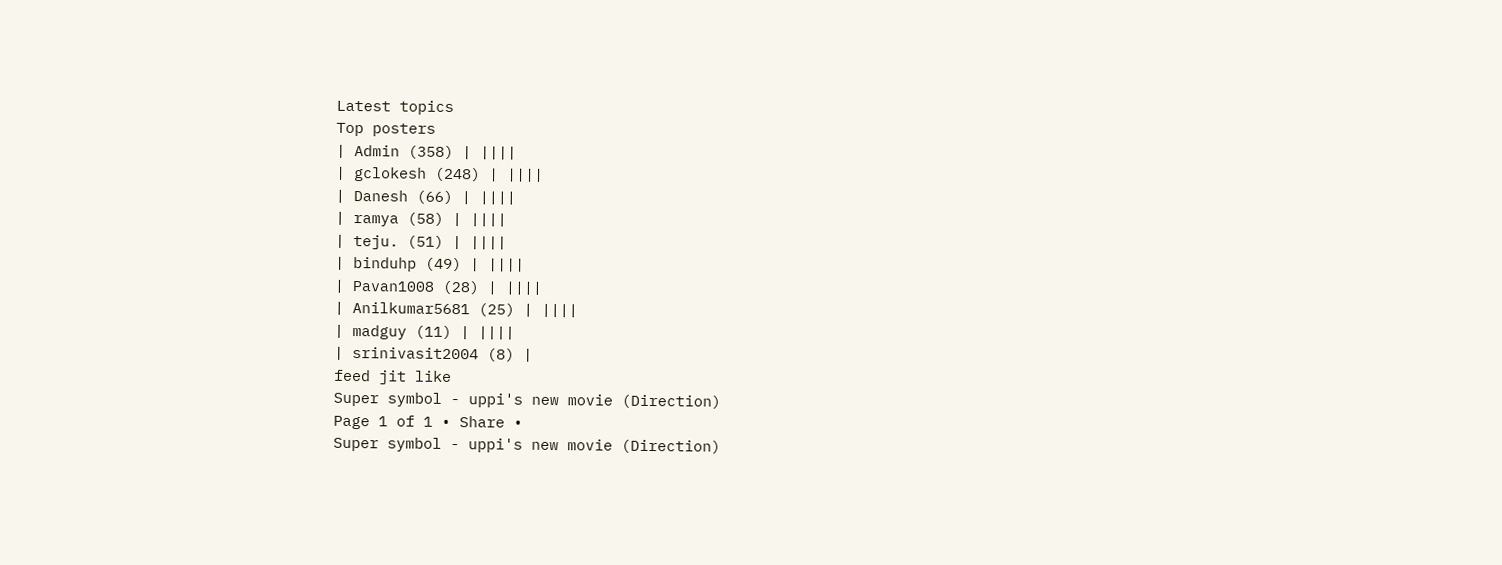Latest topics
Top posters
| Admin (358) | ||||
| gclokesh (248) | ||||
| Danesh (66) | ||||
| ramya (58) | ||||
| teju. (51) | ||||
| binduhp (49) | ||||
| Pavan1008 (28) | ||||
| Anilkumar5681 (25) | ||||
| madguy (11) | ||||
| srinivasit2004 (8) |
feed jit like
Super symbol - uppi's new movie (Direction)
Page 1 of 1 • Share •
Super symbol - uppi's new movie (Direction)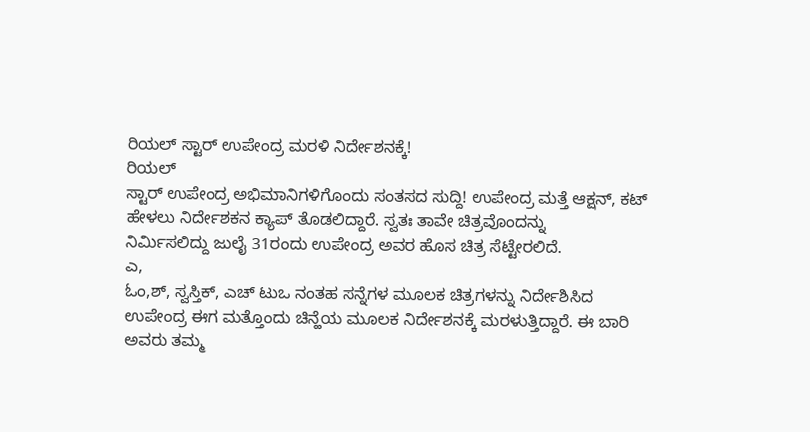ರಿಯಲ್ ಸ್ಟಾರ್ ಉಪೇಂದ್ರ ಮರಳಿ ನಿರ್ದೇಶನಕ್ಕೆ!
ರಿಯಲ್
ಸ್ಟಾರ್ ಉಪೇಂದ್ರ ಅಭಿಮಾನಿಗಳಿಗೊಂದು ಸಂತಸದ ಸುದ್ದಿ! ಉಪೇಂದ್ರ ಮತ್ತೆ ಆಕ್ಷನ್, ಕಟ್
ಹೇಳಲು ನಿರ್ದೇಶಕನ ಕ್ಯಾಪ್ ತೊಡಲಿದ್ದಾರೆ. ಸ್ವತಃ ತಾವೇ ಚಿತ್ರವೊಂದನ್ನು
ನಿರ್ಮಿಸಲಿದ್ದು ಜುಲೈ 31ರಂದು ಉಪೇಂದ್ರ ಅವರ ಹೊಸ ಚಿತ್ರ ಸೆಟ್ಟೇರಲಿದೆ.
ಎ,
ಓಂ,ಶ್, ಸ್ವಸ್ತಿಕ್, ಎಚ್ ಟುಒ ನಂತಹ ಸನ್ನೆಗಳ ಮೂಲಕ ಚಿತ್ರಗಳನ್ನು ನಿರ್ದೇಶಿಸಿದ
ಉಪೇಂದ್ರ ಈಗ ಮತ್ತೊಂದು ಚಿನ್ಹೆಯ ಮೂಲಕ ನಿರ್ದೇಶನಕ್ಕೆ ಮರಳುತ್ತಿದ್ದಾರೆ. ಈ ಬಾರಿ
ಅವರು ತಮ್ಮ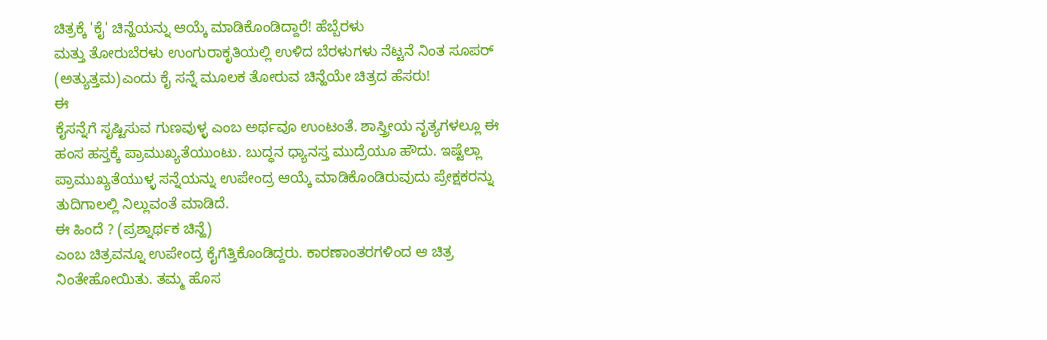ಚಿತ್ರಕ್ಕೆ 'ಕೈ' ಚಿನ್ಹೆಯನ್ನು ಆಯ್ಕೆ ಮಾಡಿಕೊಂಡಿದ್ದಾರೆ! ಹೆಬ್ಬೆರಳು
ಮತ್ತು ತೋರುಬೆರಳು ಉಂಗುರಾಕೃತಿಯಲ್ಲಿ ಉಳಿದ ಬೆರಳುಗಳು ನೆಟ್ಟನೆ ನಿಂತ ಸೂಪರ್
(ಅತ್ಯುತ್ತಮ)ಎಂದು ಕೈ ಸನ್ನೆ ಮೂಲಕ ತೋರುವ ಚಿನ್ಹೆಯೇ ಚಿತ್ರದ ಹೆಸರು!
ಈ
ಕೈಸನ್ನೆಗೆ ಸೃಷ್ಟಿಸುವ ಗುಣವುಳ್ಳ ಎಂಬ ಅರ್ಥವೂ ಉಂಟಂತೆ. ಶಾಸ್ತ್ರೀಯ ನೃತ್ಯಗಳಲ್ಲೂ ಈ
ಹಂಸ ಹಸ್ತಕ್ಕೆ ಪ್ರಾಮುಖ್ಯತೆಯುಂಟು. ಬುದ್ಧನ ಧ್ಯಾನಸ್ತ ಮುದ್ರೆಯೂ ಹೌದು. ಇಷ್ಟೆಲ್ಲಾ
ಪ್ರಾಮುಖ್ಯತೆಯುಳ್ಳ ಸನ್ನೆಯನ್ನು ಉಪೇಂದ್ರ ಆಯ್ಕೆ ಮಾಡಿಕೊಂಡಿರುವುದು ಪ್ರೇಕ್ಷಕರನ್ನು
ತುದಿಗಾಲಲ್ಲಿ ನಿಲ್ಲುವಂತೆ ಮಾಡಿದೆ.
ಈ ಹಿಂದೆ ? (ಪ್ರಶ್ನಾರ್ಥಕ ಚಿನ್ಹೆ)
ಎಂಬ ಚಿತ್ರವನ್ನೂ ಉಪೇಂದ್ರ ಕೈಗೆತ್ತಿಕೊಂಡಿದ್ದರು. ಕಾರಣಾಂತರಗಳಿಂದ ಆ ಚಿತ್ರ
ನಿಂತೇಹೋಯಿತು. ತಮ್ಮ ಹೊಸ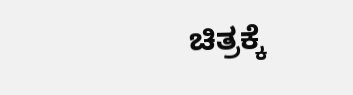ಚಿತ್ರಕ್ಕೆ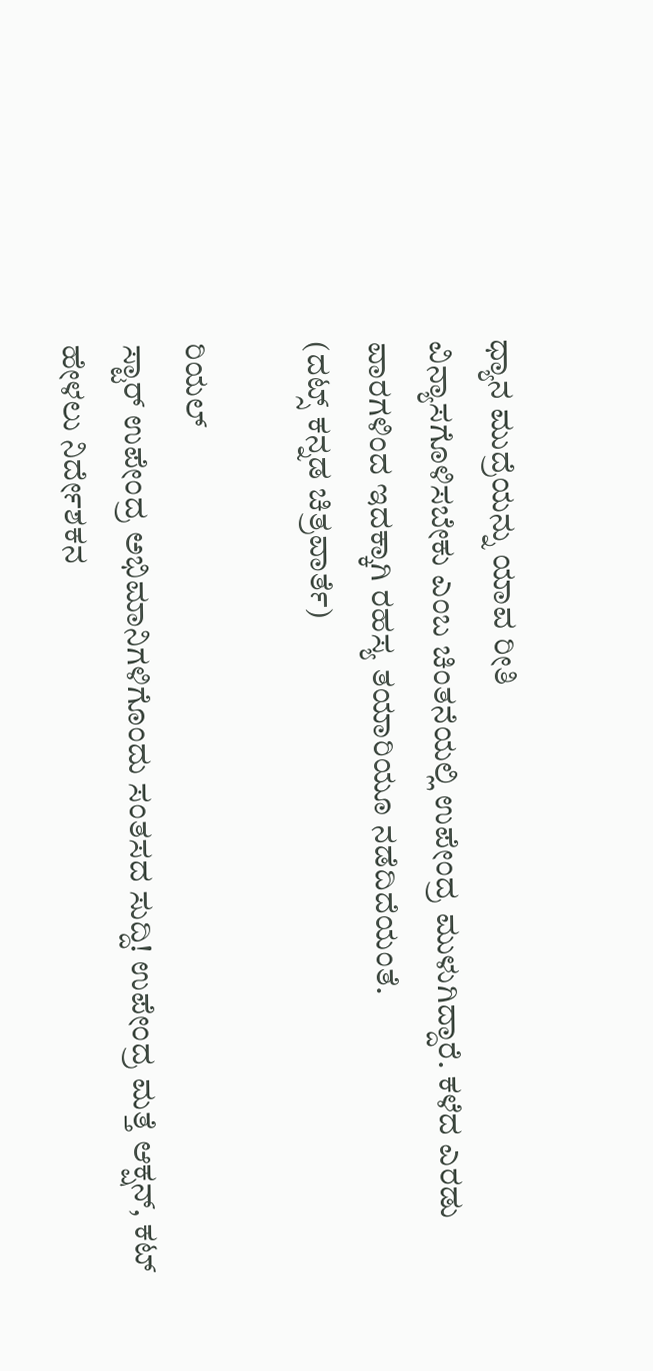ಧ್ಯಾನ ಮುದ್ರೆಯನ್ನು ಯಾವ ರೀತಿ
ವಿನ್ಯಾಸಗೊಳಿಸಬೇಕು ಎಂಬ ಚಿಂತನೆಯಲ್ಲಿ ಉಪೇಂದ್ರ ಮುಳುಗಿದ್ದಾರೆ. ಕಳೆದ ಎರಡು
ವಾರಗಳಿಂದ ಇದಕ್ಕಾಗಿ ರಹಸ್ಯ ತಯಾರಿಯೂ ನಡೆದಿದೆಯಂತೆ.
(ದಟ್ಸ್ ಕನ್ನಡ ಚಿತ್ರವಾರ್ತೆ)

ರಿಯಲ್
ಸ್ಟಾರ್ ಉಪೇಂದ್ರ ಅಭಿಮಾನಿಗಳಿಗೊಂದು ಸಂತಸದ ಸುದ್ದಿ! ಉಪೇಂದ್ರ ಮತ್ತೆ ಆಕ್ಷನ್, ಕಟ್
ಹೇಳಲು ನಿರ್ದೇಶಕನ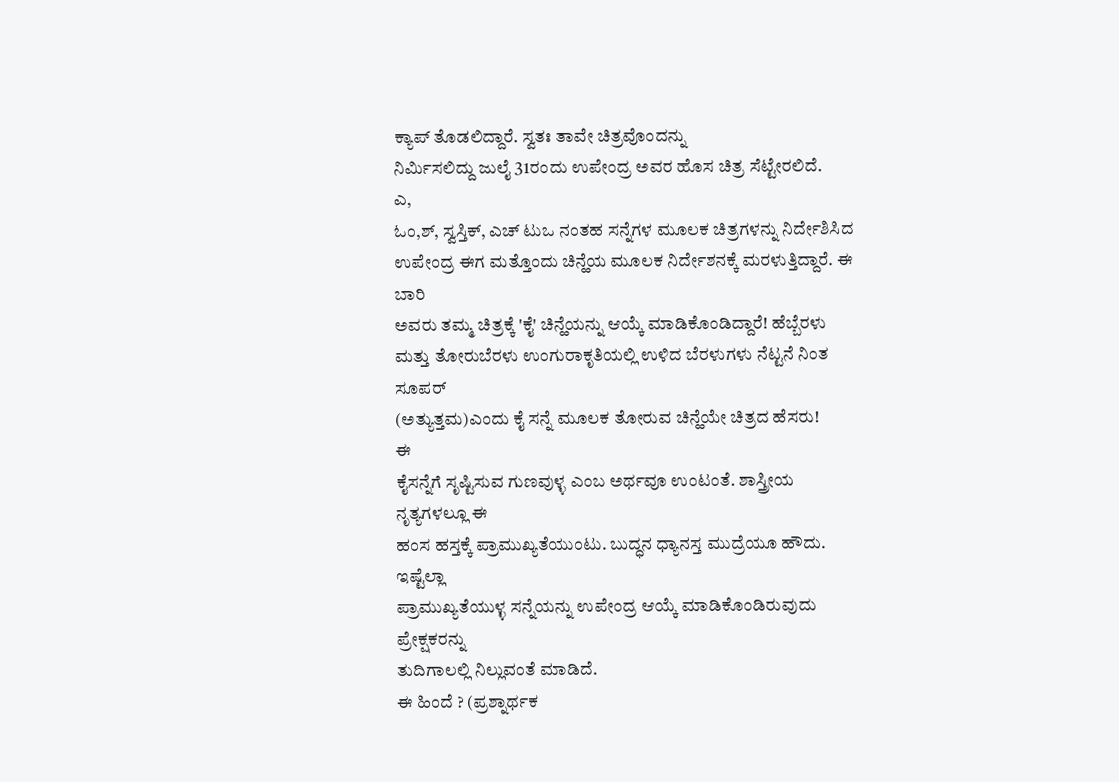ಕ್ಯಾಪ್ ತೊಡಲಿದ್ದಾರೆ. ಸ್ವತಃ ತಾವೇ ಚಿತ್ರವೊಂದನ್ನು
ನಿರ್ಮಿಸಲಿದ್ದು ಜುಲೈ 31ರಂದು ಉಪೇಂದ್ರ ಅವರ ಹೊಸ ಚಿತ್ರ ಸೆಟ್ಟೇರಲಿದೆ.
ಎ,
ಓಂ,ಶ್, ಸ್ವಸ್ತಿಕ್, ಎಚ್ ಟುಒ ನಂತಹ ಸನ್ನೆಗಳ ಮೂಲಕ ಚಿತ್ರಗಳನ್ನು ನಿರ್ದೇಶಿಸಿದ
ಉಪೇಂದ್ರ ಈಗ ಮತ್ತೊಂದು ಚಿನ್ಹೆಯ ಮೂಲಕ ನಿರ್ದೇಶನಕ್ಕೆ ಮರಳುತ್ತಿದ್ದಾರೆ. ಈ ಬಾರಿ
ಅವರು ತಮ್ಮ ಚಿತ್ರಕ್ಕೆ 'ಕೈ' ಚಿನ್ಹೆಯನ್ನು ಆಯ್ಕೆ ಮಾಡಿಕೊಂಡಿದ್ದಾರೆ! ಹೆಬ್ಬೆರಳು
ಮತ್ತು ತೋರುಬೆರಳು ಉಂಗುರಾಕೃತಿಯಲ್ಲಿ ಉಳಿದ ಬೆರಳುಗಳು ನೆಟ್ಟನೆ ನಿಂತ ಸೂಪರ್
(ಅತ್ಯುತ್ತಮ)ಎಂದು ಕೈ ಸನ್ನೆ ಮೂಲಕ ತೋರುವ ಚಿನ್ಹೆಯೇ ಚಿತ್ರದ ಹೆಸರು!
ಈ
ಕೈಸನ್ನೆಗೆ ಸೃಷ್ಟಿಸುವ ಗುಣವುಳ್ಳ ಎಂಬ ಅರ್ಥವೂ ಉಂಟಂತೆ. ಶಾಸ್ತ್ರೀಯ ನೃತ್ಯಗಳಲ್ಲೂ ಈ
ಹಂಸ ಹಸ್ತಕ್ಕೆ ಪ್ರಾಮುಖ್ಯತೆಯುಂಟು. ಬುದ್ಧನ ಧ್ಯಾನಸ್ತ ಮುದ್ರೆಯೂ ಹೌದು. ಇಷ್ಟೆಲ್ಲಾ
ಪ್ರಾಮುಖ್ಯತೆಯುಳ್ಳ ಸನ್ನೆಯನ್ನು ಉಪೇಂದ್ರ ಆಯ್ಕೆ ಮಾಡಿಕೊಂಡಿರುವುದು ಪ್ರೇಕ್ಷಕರನ್ನು
ತುದಿಗಾಲಲ್ಲಿ ನಿಲ್ಲುವಂತೆ ಮಾಡಿದೆ.
ಈ ಹಿಂದೆ ? (ಪ್ರಶ್ನಾರ್ಥಕ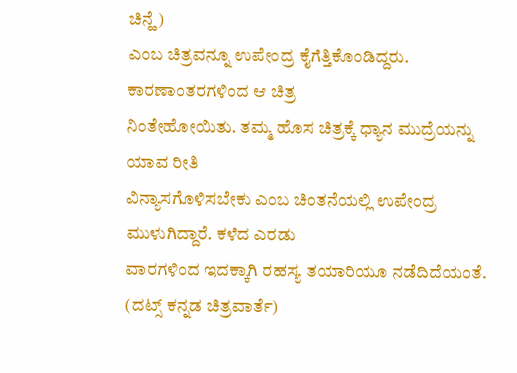ಚಿನ್ಹೆ)
ಎಂಬ ಚಿತ್ರವನ್ನೂ ಉಪೇಂದ್ರ ಕೈಗೆತ್ತಿಕೊಂಡಿದ್ದರು. ಕಾರಣಾಂತರಗಳಿಂದ ಆ ಚಿತ್ರ
ನಿಂತೇಹೋಯಿತು. ತಮ್ಮ ಹೊಸ ಚಿತ್ರಕ್ಕೆ ಧ್ಯಾನ ಮುದ್ರೆಯನ್ನು ಯಾವ ರೀತಿ
ವಿನ್ಯಾಸಗೊಳಿಸಬೇಕು ಎಂಬ ಚಿಂತನೆಯಲ್ಲಿ ಉಪೇಂದ್ರ ಮುಳುಗಿದ್ದಾರೆ. ಕಳೆದ ಎರಡು
ವಾರಗಳಿಂದ ಇದಕ್ಕಾಗಿ ರಹಸ್ಯ ತಯಾರಿಯೂ ನಡೆದಿದೆಯಂತೆ.
(ದಟ್ಸ್ ಕನ್ನಡ ಚಿತ್ರವಾರ್ತೆ)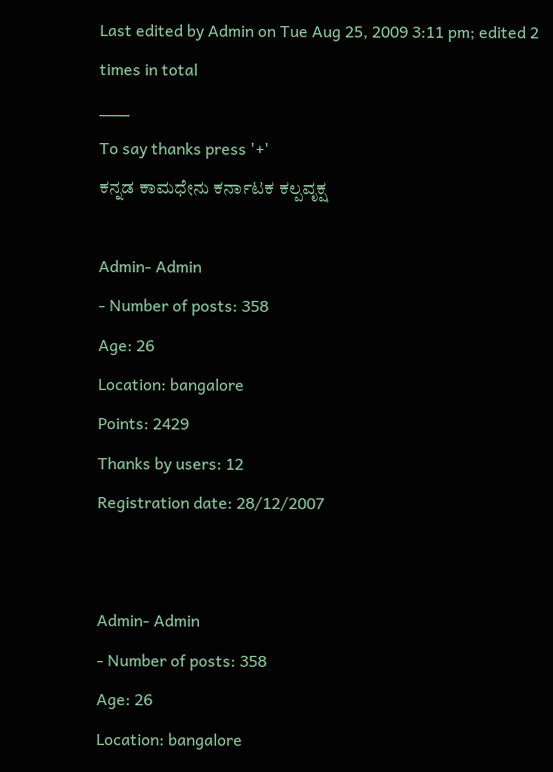Last edited by Admin on Tue Aug 25, 2009 3:11 pm; edited 2 times in total
___
To say thanks press '+'
ಕನ್ನಡ ಕಾಮಧೇನು ಕರ್ನಾಟಕ ಕಲ್ಪವೃಕ್ಷ

Admin- Admin
- Number of posts: 358
Age: 26
Location: bangalore
Points: 2429
Thanks by users: 12
Registration date: 28/12/2007


Admin- Admin
- Number of posts: 358
Age: 26
Location: bangalore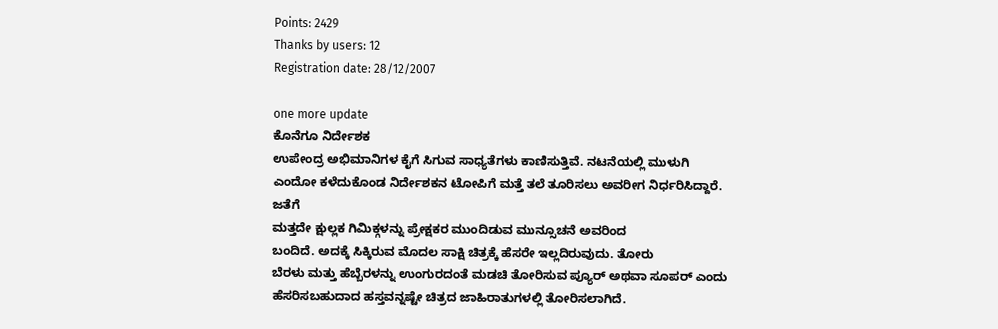Points: 2429
Thanks by users: 12
Registration date: 28/12/2007

one more update
ಕೊನೆಗೂ ನಿರ್ದೇಶಕ
ಉಪೇಂದ್ರ ಅಭಿಮಾನಿಗಳ ಕೈಗೆ ಸಿಗುವ ಸಾಧ್ಯತೆಗಳು ಕಾಣಿಸುತ್ತಿವೆ. ನಟನೆಯಲ್ಲಿ ಮುಳುಗಿ
ಎಂದೋ ಕಳೆದುಕೊಂಡ ನಿರ್ದೇಶಕನ ಟೋಪಿಗೆ ಮತ್ತೆ ತಲೆ ತೂರಿಸಲು ಅವರೀಗ ನಿರ್ಧರಿಸಿದ್ದಾರೆ.
ಜತೆಗೆ
ಮತ್ತದೇ ಕ್ಷುಲ್ಲಕ ಗಿಮಿಕ್ಗಳನ್ನು ಪ್ರೇಕ್ಷಕರ ಮುಂದಿಡುವ ಮುನ್ಸೂಚನೆ ಅವರಿಂದ
ಬಂದಿದೆ. ಅದಕ್ಕೆ ಸಿಕ್ಕಿರುವ ಮೊದಲ ಸಾಕ್ಷಿ ಚಿತ್ರಕ್ಕೆ ಹೆಸರೇ ಇಲ್ಲದಿರುವುದು. ತೋರು
ಬೆರಳು ಮತ್ತು ಹೆಬ್ಬೆರಳನ್ನು ಉಂಗುರದಂತೆ ಮಡಚಿ ತೋರಿಸುವ ಪ್ಯೂರ್ ಅಥವಾ ಸೂಪರ್ ಎಂದು
ಹೆಸರಿಸಬಹುದಾದ ಹಸ್ತವನ್ನಷ್ಟೇ ಚಿತ್ರದ ಜಾಹಿರಾತುಗಳಲ್ಲಿ ತೋರಿಸಲಾಗಿದೆ.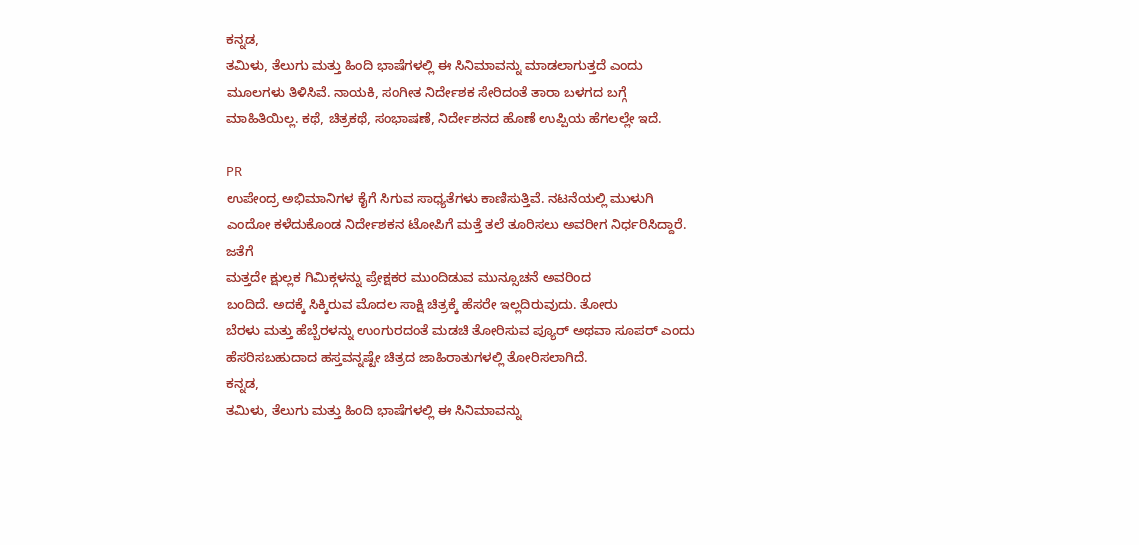ಕನ್ನಡ,
ತಮಿಳು, ತೆಲುಗು ಮತ್ತು ಹಿಂದಿ ಭಾಷೆಗಳಲ್ಲಿ ಈ ಸಿನಿಮಾವನ್ನು ಮಾಡಲಾಗುತ್ತದೆ ಎಂದು
ಮೂಲಗಳು ತಿಳಿಸಿವೆ. ನಾಯಕಿ, ಸಂಗೀತ ನಿರ್ದೇಶಕ ಸೇರಿದಂತೆ ತಾರಾ ಬಳಗದ ಬಗ್ಗೆ
ಮಾಹಿತಿಯಿಲ್ಲ. ಕಥೆ, ಚಿತ್ರಕಥೆ, ಸಂಭಾಷಣೆ, ನಿರ್ದೇಶನದ ಹೊಣೆ ಉಪ್ಪಿಯ ಹೆಗಲಲ್ಲೇ ಇದೆ.

PR
ಉಪೇಂದ್ರ ಅಭಿಮಾನಿಗಳ ಕೈಗೆ ಸಿಗುವ ಸಾಧ್ಯತೆಗಳು ಕಾಣಿಸುತ್ತಿವೆ. ನಟನೆಯಲ್ಲಿ ಮುಳುಗಿ
ಎಂದೋ ಕಳೆದುಕೊಂಡ ನಿರ್ದೇಶಕನ ಟೋಪಿಗೆ ಮತ್ತೆ ತಲೆ ತೂರಿಸಲು ಅವರೀಗ ನಿರ್ಧರಿಸಿದ್ದಾರೆ.
ಜತೆಗೆ
ಮತ್ತದೇ ಕ್ಷುಲ್ಲಕ ಗಿಮಿಕ್ಗಳನ್ನು ಪ್ರೇಕ್ಷಕರ ಮುಂದಿಡುವ ಮುನ್ಸೂಚನೆ ಅವರಿಂದ
ಬಂದಿದೆ. ಅದಕ್ಕೆ ಸಿಕ್ಕಿರುವ ಮೊದಲ ಸಾಕ್ಷಿ ಚಿತ್ರಕ್ಕೆ ಹೆಸರೇ ಇಲ್ಲದಿರುವುದು. ತೋರು
ಬೆರಳು ಮತ್ತು ಹೆಬ್ಬೆರಳನ್ನು ಉಂಗುರದಂತೆ ಮಡಚಿ ತೋರಿಸುವ ಪ್ಯೂರ್ ಅಥವಾ ಸೂಪರ್ ಎಂದು
ಹೆಸರಿಸಬಹುದಾದ ಹಸ್ತವನ್ನಷ್ಟೇ ಚಿತ್ರದ ಜಾಹಿರಾತುಗಳಲ್ಲಿ ತೋರಿಸಲಾಗಿದೆ.
ಕನ್ನಡ,
ತಮಿಳು, ತೆಲುಗು ಮತ್ತು ಹಿಂದಿ ಭಾಷೆಗಳಲ್ಲಿ ಈ ಸಿನಿಮಾವನ್ನು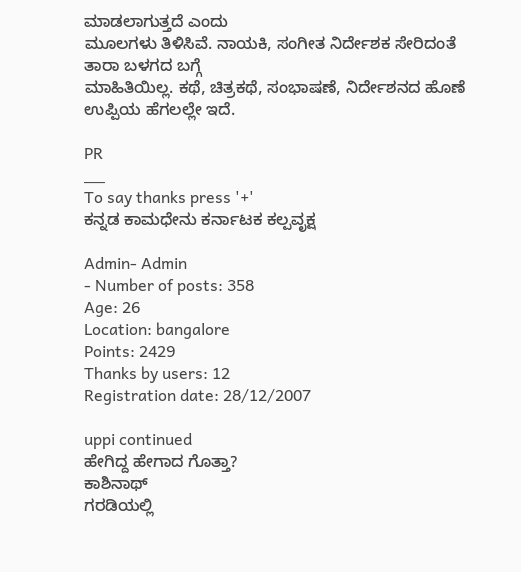ಮಾಡಲಾಗುತ್ತದೆ ಎಂದು
ಮೂಲಗಳು ತಿಳಿಸಿವೆ. ನಾಯಕಿ, ಸಂಗೀತ ನಿರ್ದೇಶಕ ಸೇರಿದಂತೆ ತಾರಾ ಬಳಗದ ಬಗ್ಗೆ
ಮಾಹಿತಿಯಿಲ್ಲ. ಕಥೆ, ಚಿತ್ರಕಥೆ, ಸಂಭಾಷಣೆ, ನಿರ್ದೇಶನದ ಹೊಣೆ ಉಪ್ಪಿಯ ಹೆಗಲಲ್ಲೇ ಇದೆ.

PR
___
To say thanks press '+'
ಕನ್ನಡ ಕಾಮಧೇನು ಕರ್ನಾಟಕ ಕಲ್ಪವೃಕ್ಷ

Admin- Admin
- Number of posts: 358
Age: 26
Location: bangalore
Points: 2429
Thanks by users: 12
Registration date: 28/12/2007

uppi continued
ಹೇಗಿದ್ದ ಹೇಗಾದ ಗೊತ್ತಾ?
ಕಾಶಿನಾಥ್
ಗರಡಿಯಲ್ಲಿ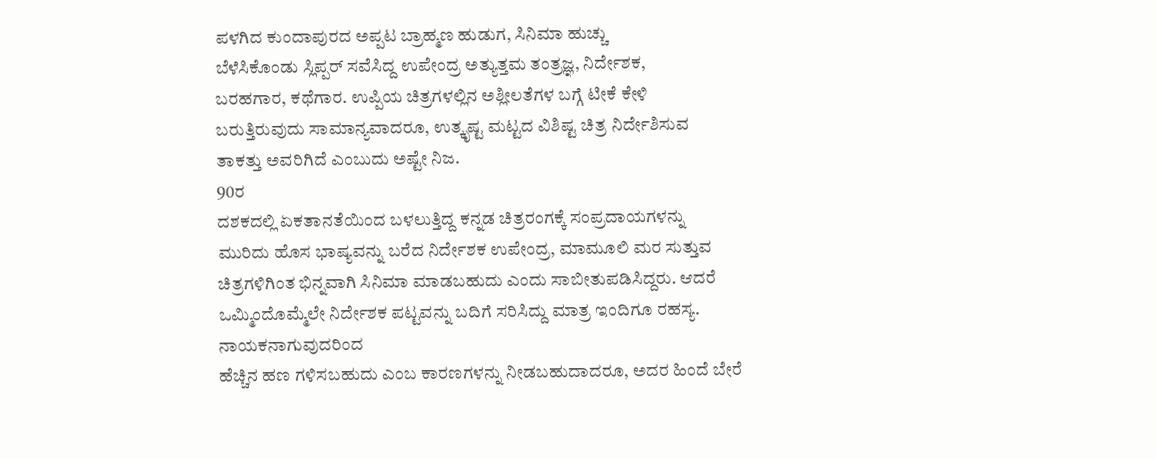ಪಳಗಿದ ಕುಂದಾಪುರದ ಅಪ್ಪಟ ಬ್ರಾಹ್ಮಣ ಹುಡುಗ, ಸಿನಿಮಾ ಹುಚ್ಚು
ಬೆಳೆಸಿಕೊಂಡು ಸ್ಲಿಪ್ಪರ್ ಸವೆಸಿದ್ದ ಉಪೇಂದ್ರ ಅತ್ಯುತ್ತಮ ತಂತ್ರಜ್ಞ, ನಿರ್ದೇಶಕ,
ಬರಹಗಾರ, ಕಥೆಗಾರ. ಉಪ್ಪಿಯ ಚಿತ್ರಗಳಲ್ಲಿನ ಅಶ್ಲೀಲತೆಗಳ ಬಗ್ಗೆ ಟೀಕೆ ಕೇಳಿ
ಬರುತ್ತಿರುವುದು ಸಾಮಾನ್ಯವಾದರೂ, ಉತ್ಕೃಷ್ಟ ಮಟ್ಟದ ವಿಶಿಷ್ಟ ಚಿತ್ರ ನಿರ್ದೇಶಿಸುವ
ತಾಕತ್ತು ಅವರಿಗಿದೆ ಎಂಬುದು ಅಷ್ಟೇ ನಿಜ.
90ರ
ದಶಕದಲ್ಲಿ ಏಕತಾನತೆಯಿಂದ ಬಳಲುತ್ತಿದ್ದ ಕನ್ನಡ ಚಿತ್ರರಂಗಕ್ಕೆ ಸಂಪ್ರದಾಯಗಳನ್ನು
ಮುರಿದು ಹೊಸ ಭಾಷ್ಯವನ್ನು ಬರೆದ ನಿರ್ದೇಶಕ ಉಪೇಂದ್ರ, ಮಾಮೂಲಿ ಮರ ಸುತ್ತುವ
ಚಿತ್ರಗಳಿಗಿಂತ ಭಿನ್ನವಾಗಿ ಸಿನಿಮಾ ಮಾಡಬಹುದು ಎಂದು ಸಾಬೀತುಪಡಿಸಿದ್ದರು. ಆದರೆ
ಒಮ್ಮಿಂದೊಮ್ಮೆಲೇ ನಿರ್ದೇಶಕ ಪಟ್ಟವನ್ನು ಬದಿಗೆ ಸರಿಸಿದ್ದು ಮಾತ್ರ ಇಂದಿಗೂ ರಹಸ್ಯ.
ನಾಯಕನಾಗುವುದರಿಂದ
ಹೆಚ್ಚಿನ ಹಣ ಗಳಿಸಬಹುದು ಎಂಬ ಕಾರಣಗಳನ್ನು ನೀಡಬಹುದಾದರೂ, ಅದರ ಹಿಂದೆ ಬೇರೆ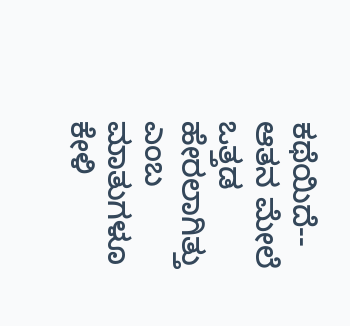ಕಥೆಯಿದೆ-- ಆತನ ಮೇಲೆ ಒತ್ತಡ ಹೇರಲಾಗಿತ್ತು ಎಂಬ ಮಾತುಗಳೂ ಕೇಳಿ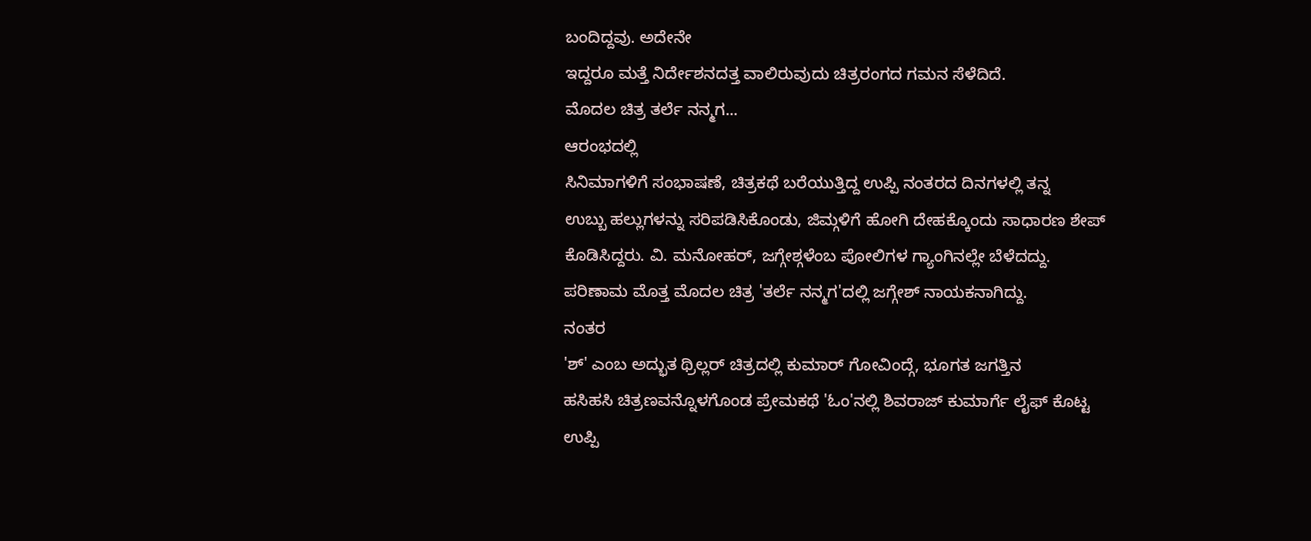ಬಂದಿದ್ದವು. ಅದೇನೇ
ಇದ್ದರೂ ಮತ್ತೆ ನಿರ್ದೇಶನದತ್ತ ವಾಲಿರುವುದು ಚಿತ್ರರಂಗದ ಗಮನ ಸೆಳೆದಿದೆ.
ಮೊದಲ ಚಿತ್ರ ತರ್ಲೆ ನನ್ಮಗ...
ಆರಂಭದಲ್ಲಿ
ಸಿನಿಮಾಗಳಿಗೆ ಸಂಭಾಷಣೆ, ಚಿತ್ರಕಥೆ ಬರೆಯುತ್ತಿದ್ದ ಉಪ್ಪಿ ನಂತರದ ದಿನಗಳಲ್ಲಿ ತನ್ನ
ಉಬ್ಬು ಹಲ್ಲುಗಳನ್ನು ಸರಿಪಡಿಸಿಕೊಂಡು, ಜಿಮ್ಗಳಿಗೆ ಹೋಗಿ ದೇಹಕ್ಕೊಂದು ಸಾಧಾರಣ ಶೇಪ್
ಕೊಡಿಸಿದ್ದರು. ವಿ. ಮನೋಹರ್, ಜಗ್ಗೇಶ್ಗಳೆಂಬ ಪೋಲಿಗಳ ಗ್ಯಾಂಗಿನಲ್ಲೇ ಬೆಳೆದದ್ದು.
ಪರಿಣಾಮ ಮೊತ್ತ ಮೊದಲ ಚಿತ್ರ 'ತರ್ಲೆ ನನ್ಮಗ'ದಲ್ಲಿ ಜಗ್ಗೇಶ್ ನಾಯಕನಾಗಿದ್ದು.
ನಂತರ
'ಶ್' ಎಂಬ ಅದ್ಭುತ ಥ್ರಿಲ್ಲರ್ ಚಿತ್ರದಲ್ಲಿ ಕುಮಾರ್ ಗೋವಿಂದ್ಗೆ, ಭೂಗತ ಜಗತ್ತಿನ
ಹಸಿಹಸಿ ಚಿತ್ರಣವನ್ನೊಳಗೊಂಡ ಪ್ರೇಮಕಥೆ 'ಓಂ'ನಲ್ಲಿ ಶಿವರಾಜ್ ಕುಮಾರ್ಗೆ ಲೈಫ್ ಕೊಟ್ಟ
ಉಪ್ಪಿ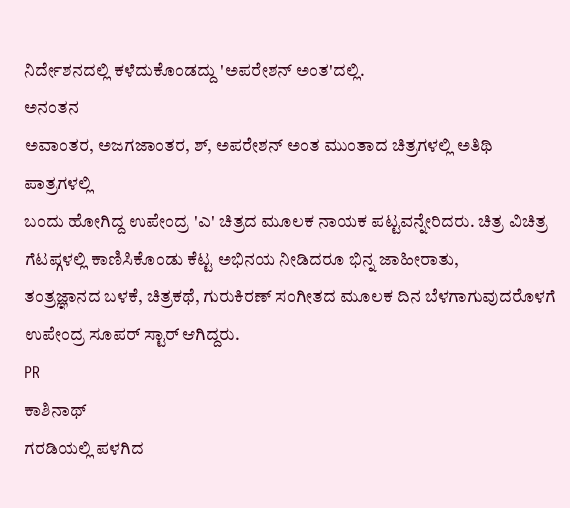ನಿರ್ದೇಶನದಲ್ಲಿ ಕಳೆದುಕೊಂಡದ್ದು 'ಅಪರೇಶನ್ ಅಂತ'ದಲ್ಲಿ.
ಅನಂತನ
ಅವಾಂತರ, ಅಜಗಜಾಂತರ, ಶ್, ಅಪರೇಶನ್ ಅಂತ ಮುಂತಾದ ಚಿತ್ರಗಳಲ್ಲಿ ಅತಿಥಿ ಪಾತ್ರಗಳಲ್ಲಿ
ಬಂದು ಹೋಗಿದ್ದ ಉಪೇಂದ್ರ 'ಎ' ಚಿತ್ರದ ಮೂಲಕ ನಾಯಕ ಪಟ್ಟವನ್ನೇರಿದರು. ಚಿತ್ರ ವಿಚಿತ್ರ
ಗೆಟಪ್ಗಳಲ್ಲಿ ಕಾಣಿಸಿಕೊಂಡು ಕೆಟ್ಟ ಅಭಿನಯ ನೀಡಿದರೂ ಭಿನ್ನ ಜಾಹೀರಾತು,
ತಂತ್ರಜ್ಞಾನದ ಬಳಕೆ, ಚಿತ್ರಕಥೆ, ಗುರುಕಿರಣ್ ಸಂಗೀತದ ಮೂಲಕ ದಿನ ಬೆಳಗಾಗುವುದರೊಳಗೆ
ಉಪೇಂದ್ರ ಸೂಪರ್ ಸ್ಟಾರ್ ಆಗಿದ್ದರು.
PR
ಕಾಶಿನಾಥ್
ಗರಡಿಯಲ್ಲಿ ಪಳಗಿದ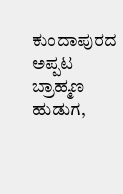ಕುಂದಾಪುರದ ಅಪ್ಪಟ ಬ್ರಾಹ್ಮಣ ಹುಡುಗ,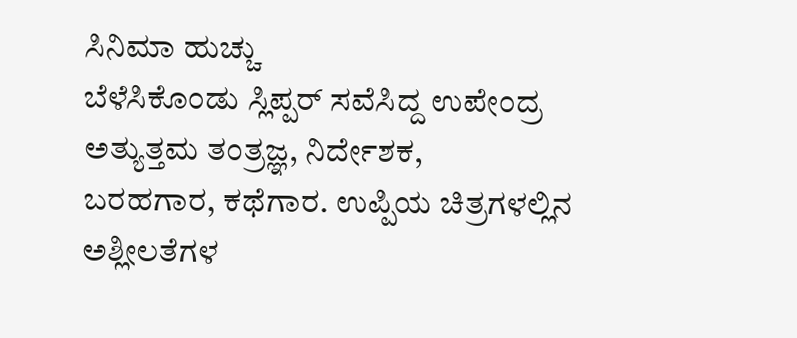ಸಿನಿಮಾ ಹುಚ್ಚು
ಬೆಳೆಸಿಕೊಂಡು ಸ್ಲಿಪ್ಪರ್ ಸವೆಸಿದ್ದ ಉಪೇಂದ್ರ ಅತ್ಯುತ್ತಮ ತಂತ್ರಜ್ಞ, ನಿರ್ದೇಶಕ,
ಬರಹಗಾರ, ಕಥೆಗಾರ. ಉಪ್ಪಿಯ ಚಿತ್ರಗಳಲ್ಲಿನ ಅಶ್ಲೀಲತೆಗಳ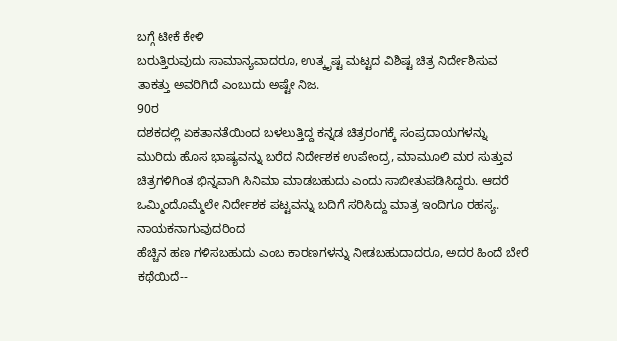ಬಗ್ಗೆ ಟೀಕೆ ಕೇಳಿ
ಬರುತ್ತಿರುವುದು ಸಾಮಾನ್ಯವಾದರೂ, ಉತ್ಕೃಷ್ಟ ಮಟ್ಟದ ವಿಶಿಷ್ಟ ಚಿತ್ರ ನಿರ್ದೇಶಿಸುವ
ತಾಕತ್ತು ಅವರಿಗಿದೆ ಎಂಬುದು ಅಷ್ಟೇ ನಿಜ.
90ರ
ದಶಕದಲ್ಲಿ ಏಕತಾನತೆಯಿಂದ ಬಳಲುತ್ತಿದ್ದ ಕನ್ನಡ ಚಿತ್ರರಂಗಕ್ಕೆ ಸಂಪ್ರದಾಯಗಳನ್ನು
ಮುರಿದು ಹೊಸ ಭಾಷ್ಯವನ್ನು ಬರೆದ ನಿರ್ದೇಶಕ ಉಪೇಂದ್ರ, ಮಾಮೂಲಿ ಮರ ಸುತ್ತುವ
ಚಿತ್ರಗಳಿಗಿಂತ ಭಿನ್ನವಾಗಿ ಸಿನಿಮಾ ಮಾಡಬಹುದು ಎಂದು ಸಾಬೀತುಪಡಿಸಿದ್ದರು. ಆದರೆ
ಒಮ್ಮಿಂದೊಮ್ಮೆಲೇ ನಿರ್ದೇಶಕ ಪಟ್ಟವನ್ನು ಬದಿಗೆ ಸರಿಸಿದ್ದು ಮಾತ್ರ ಇಂದಿಗೂ ರಹಸ್ಯ.
ನಾಯಕನಾಗುವುದರಿಂದ
ಹೆಚ್ಚಿನ ಹಣ ಗಳಿಸಬಹುದು ಎಂಬ ಕಾರಣಗಳನ್ನು ನೀಡಬಹುದಾದರೂ, ಅದರ ಹಿಂದೆ ಬೇರೆ
ಕಥೆಯಿದೆ--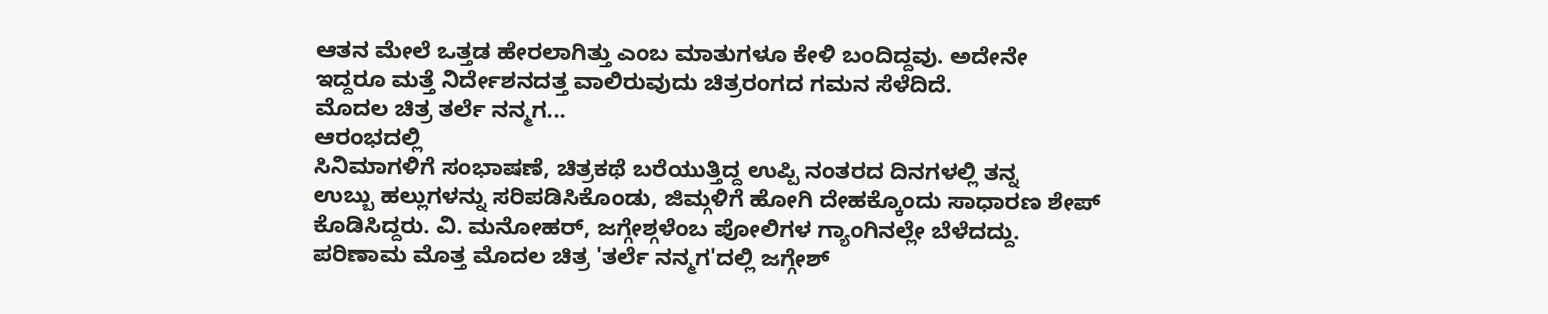ಆತನ ಮೇಲೆ ಒತ್ತಡ ಹೇರಲಾಗಿತ್ತು ಎಂಬ ಮಾತುಗಳೂ ಕೇಳಿ ಬಂದಿದ್ದವು. ಅದೇನೇ
ಇದ್ದರೂ ಮತ್ತೆ ನಿರ್ದೇಶನದತ್ತ ವಾಲಿರುವುದು ಚಿತ್ರರಂಗದ ಗಮನ ಸೆಳೆದಿದೆ.
ಮೊದಲ ಚಿತ್ರ ತರ್ಲೆ ನನ್ಮಗ...
ಆರಂಭದಲ್ಲಿ
ಸಿನಿಮಾಗಳಿಗೆ ಸಂಭಾಷಣೆ, ಚಿತ್ರಕಥೆ ಬರೆಯುತ್ತಿದ್ದ ಉಪ್ಪಿ ನಂತರದ ದಿನಗಳಲ್ಲಿ ತನ್ನ
ಉಬ್ಬು ಹಲ್ಲುಗಳನ್ನು ಸರಿಪಡಿಸಿಕೊಂಡು, ಜಿಮ್ಗಳಿಗೆ ಹೋಗಿ ದೇಹಕ್ಕೊಂದು ಸಾಧಾರಣ ಶೇಪ್
ಕೊಡಿಸಿದ್ದರು. ವಿ. ಮನೋಹರ್, ಜಗ್ಗೇಶ್ಗಳೆಂಬ ಪೋಲಿಗಳ ಗ್ಯಾಂಗಿನಲ್ಲೇ ಬೆಳೆದದ್ದು.
ಪರಿಣಾಮ ಮೊತ್ತ ಮೊದಲ ಚಿತ್ರ 'ತರ್ಲೆ ನನ್ಮಗ'ದಲ್ಲಿ ಜಗ್ಗೇಶ್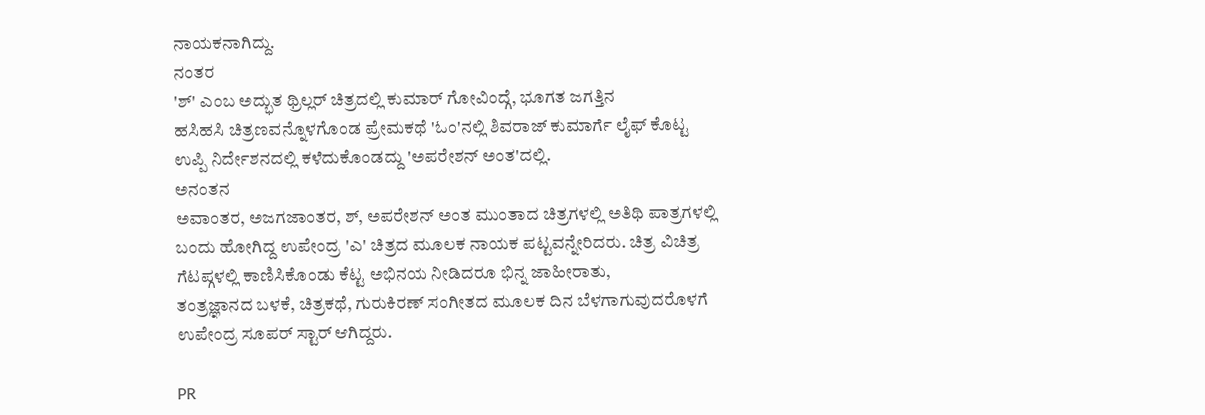ನಾಯಕನಾಗಿದ್ದು.
ನಂತರ
'ಶ್' ಎಂಬ ಅದ್ಭುತ ಥ್ರಿಲ್ಲರ್ ಚಿತ್ರದಲ್ಲಿ ಕುಮಾರ್ ಗೋವಿಂದ್ಗೆ, ಭೂಗತ ಜಗತ್ತಿನ
ಹಸಿಹಸಿ ಚಿತ್ರಣವನ್ನೊಳಗೊಂಡ ಪ್ರೇಮಕಥೆ 'ಓಂ'ನಲ್ಲಿ ಶಿವರಾಜ್ ಕುಮಾರ್ಗೆ ಲೈಫ್ ಕೊಟ್ಟ
ಉಪ್ಪಿ ನಿರ್ದೇಶನದಲ್ಲಿ ಕಳೆದುಕೊಂಡದ್ದು 'ಅಪರೇಶನ್ ಅಂತ'ದಲ್ಲಿ.
ಅನಂತನ
ಅವಾಂತರ, ಅಜಗಜಾಂತರ, ಶ್, ಅಪರೇಶನ್ ಅಂತ ಮುಂತಾದ ಚಿತ್ರಗಳಲ್ಲಿ ಅತಿಥಿ ಪಾತ್ರಗಳಲ್ಲಿ
ಬಂದು ಹೋಗಿದ್ದ ಉಪೇಂದ್ರ 'ಎ' ಚಿತ್ರದ ಮೂಲಕ ನಾಯಕ ಪಟ್ಟವನ್ನೇರಿದರು. ಚಿತ್ರ ವಿಚಿತ್ರ
ಗೆಟಪ್ಗಳಲ್ಲಿ ಕಾಣಿಸಿಕೊಂಡು ಕೆಟ್ಟ ಅಭಿನಯ ನೀಡಿದರೂ ಭಿನ್ನ ಜಾಹೀರಾತು,
ತಂತ್ರಜ್ಞಾನದ ಬಳಕೆ, ಚಿತ್ರಕಥೆ, ಗುರುಕಿರಣ್ ಸಂಗೀತದ ಮೂಲಕ ದಿನ ಬೆಳಗಾಗುವುದರೊಳಗೆ
ಉಪೇಂದ್ರ ಸೂಪರ್ ಸ್ಟಾರ್ ಆಗಿದ್ದರು.

PR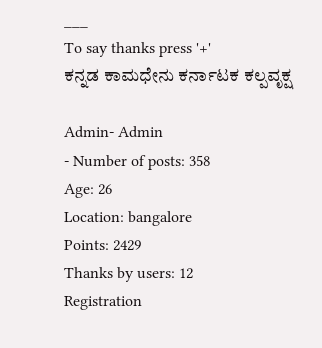___
To say thanks press '+'
ಕನ್ನಡ ಕಾಮಧೇನು ಕರ್ನಾಟಕ ಕಲ್ಪವೃಕ್ಷ

Admin- Admin
- Number of posts: 358
Age: 26
Location: bangalore
Points: 2429
Thanks by users: 12
Registration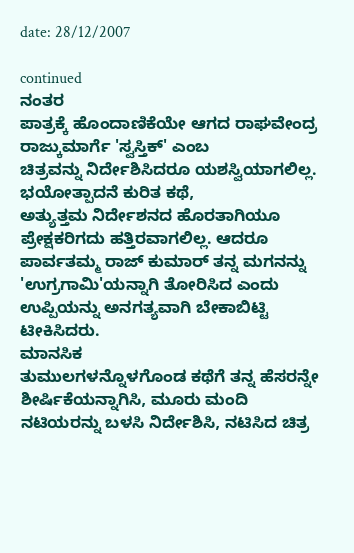date: 28/12/2007

continued
ನಂತರ
ಪಾತ್ರಕ್ಕೆ ಹೊಂದಾಣಿಕೆಯೇ ಆಗದ ರಾಘವೇಂದ್ರ ರಾಜ್ಕುಮಾರ್ಗೆ 'ಸ್ವಸ್ತಿಕ್' ಎಂಬ
ಚಿತ್ರವನ್ನು ನಿರ್ದೇಶಿಸಿದರೂ ಯಶಸ್ವಿಯಾಗಲಿಲ್ಲ. ಭಯೋತ್ಪಾದನೆ ಕುರಿತ ಕಥೆ,
ಅತ್ಯುತ್ತಮ ನಿರ್ದೇಶನದ ಹೊರತಾಗಿಯೂ ಪ್ರೇಕ್ಷಕರಿಗದು ಹತ್ತಿರವಾಗಲಿಲ್ಲ. ಆದರೂ
ಪಾರ್ವತಮ್ಮ ರಾಜ್ ಕುಮಾರ್ ತನ್ನ ಮಗನನ್ನು 'ಉಗ್ರಗಾಮಿ'ಯನ್ನಾಗಿ ತೋರಿಸಿದ ಎಂದು
ಉಪ್ಪಿಯನ್ನು ಅನಗತ್ಯವಾಗಿ ಬೇಕಾಬಿಟ್ಟಿ ಟೀಕಿಸಿದರು.
ಮಾನಸಿಕ
ತುಮುಲಗಳನ್ನೊಳಗೊಂಡ ಕಥೆಗೆ ತನ್ನ ಹೆಸರನ್ನೇ ಶೀರ್ಷಿಕೆಯನ್ನಾಗಿಸಿ, ಮೂರು ಮಂದಿ
ನಟಿಯರನ್ನು ಬಳಸಿ ನಿರ್ದೇಶಿಸಿ, ನಟಿಸಿದ ಚಿತ್ರ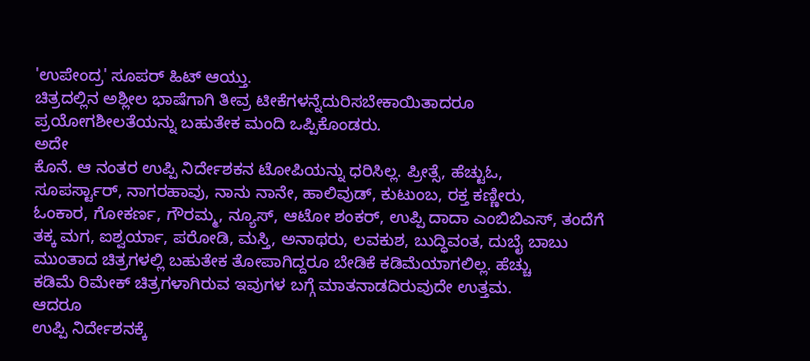'ಉಪೇಂದ್ರ' ಸೂಪರ್ ಹಿಟ್ ಆಯ್ತು.
ಚಿತ್ರದಲ್ಲಿನ ಅಶ್ಲೀಲ ಭಾಷೆಗಾಗಿ ತೀವ್ರ ಟೀಕೆಗಳನ್ನೆದುರಿಸಬೇಕಾಯಿತಾದರೂ
ಪ್ರಯೋಗಶೀಲತೆಯನ್ನು ಬಹುತೇಕ ಮಂದಿ ಒಪ್ಪಿಕೊಂಡರು.
ಅದೇ
ಕೊನೆ. ಆ ನಂತರ ಉಪ್ಪಿ ನಿರ್ದೇಶಕನ ಟೋಪಿಯನ್ನು ಧರಿಸಿಲ್ಲ. ಪ್ರೀತ್ಸೆ, ಹೆಚ್ಟುಓ,
ಸೂಪರ್ಸ್ಟಾರ್, ನಾಗರಹಾವು, ನಾನು ನಾನೇ, ಹಾಲಿವುಡ್, ಕುಟುಂಬ, ರಕ್ತ ಕಣ್ಣೀರು,
ಓಂಕಾರ, ಗೋಕರ್ಣ, ಗೌರಮ್ಮ, ನ್ಯೂಸ್, ಆಟೋ ಶಂಕರ್, ಉಪ್ಪಿ ದಾದಾ ಎಂಬಿಬಿಎಸ್, ತಂದೆಗೆ
ತಕ್ಕ ಮಗ, ಐಶ್ವರ್ಯಾ, ಪರೋಡಿ, ಮಸ್ತಿ, ಅನಾಥರು, ಲವಕುಶ, ಬುದ್ಧಿವಂತ, ದುಬೈ ಬಾಬು
ಮುಂತಾದ ಚಿತ್ರಗಳಲ್ಲಿ ಬಹುತೇಕ ತೋಪಾಗಿದ್ದರೂ ಬೇಡಿಕೆ ಕಡಿಮೆಯಾಗಲಿಲ್ಲ. ಹೆಚ್ಚು
ಕಡಿಮೆ ರಿಮೇಕ್ ಚಿತ್ರಗಳಾಗಿರುವ ಇವುಗಳ ಬಗ್ಗೆ ಮಾತನಾಡದಿರುವುದೇ ಉತ್ತಮ.
ಆದರೂ
ಉಪ್ಪಿ ನಿರ್ದೇಶನಕ್ಕೆ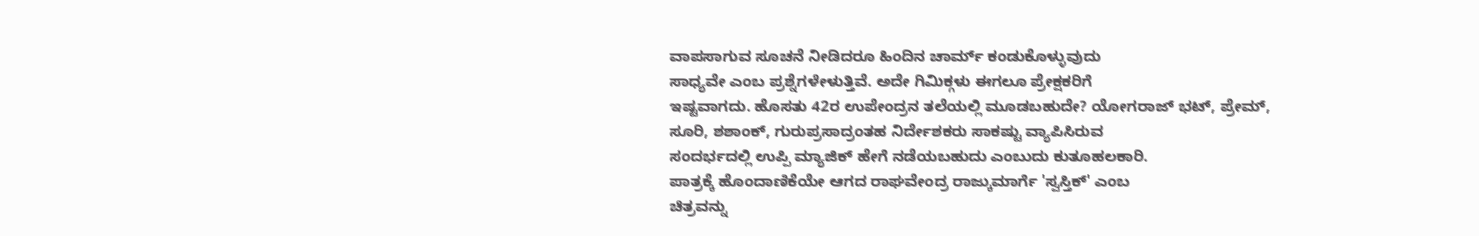ವಾಪಸಾಗುವ ಸೂಚನೆ ನೀಡಿದರೂ ಹಿಂದಿನ ಚಾರ್ಮ್ ಕಂಡುಕೊಳ್ಳುವುದು
ಸಾಧ್ಯವೇ ಎಂಬ ಪ್ರಶ್ನೆಗಳೇಳುತ್ತಿವೆ. ಅದೇ ಗಿಮಿಕ್ಗಳು ಈಗಲೂ ಪ್ರೇಕ್ಷಕರಿಗೆ
ಇಷ್ಟವಾಗದು. ಹೊಸತು 42ರ ಉಪೇಂದ್ರನ ತಲೆಯಲ್ಲಿ ಮೂಡಬಹುದೇ? ಯೋಗರಾಜ್ ಭಟ್, ಪ್ರೇಮ್,
ಸೂರಿ, ಶಶಾಂಕ್, ಗುರುಪ್ರಸಾದ್ರಂತಹ ನಿರ್ದೇಶಕರು ಸಾಕಷ್ಟು ವ್ಯಾಪಿಸಿರುವ
ಸಂದರ್ಭದಲ್ಲಿ ಉಪ್ಪಿ ಮ್ಯಾಜಿಕ್ ಹೇಗೆ ನಡೆಯಬಹುದು ಎಂಬುದು ಕುತೂಹಲಕಾರಿ.
ಪಾತ್ರಕ್ಕೆ ಹೊಂದಾಣಿಕೆಯೇ ಆಗದ ರಾಘವೇಂದ್ರ ರಾಜ್ಕುಮಾರ್ಗೆ 'ಸ್ವಸ್ತಿಕ್' ಎಂಬ
ಚಿತ್ರವನ್ನು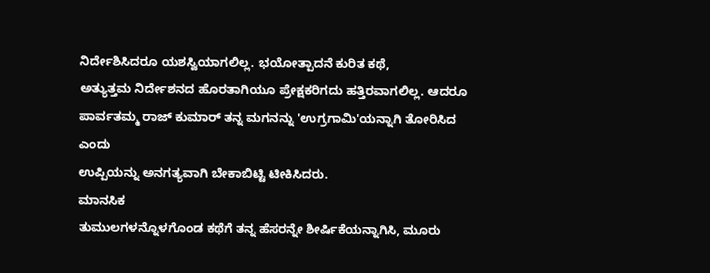ನಿರ್ದೇಶಿಸಿದರೂ ಯಶಸ್ವಿಯಾಗಲಿಲ್ಲ. ಭಯೋತ್ಪಾದನೆ ಕುರಿತ ಕಥೆ,
ಅತ್ಯುತ್ತಮ ನಿರ್ದೇಶನದ ಹೊರತಾಗಿಯೂ ಪ್ರೇಕ್ಷಕರಿಗದು ಹತ್ತಿರವಾಗಲಿಲ್ಲ. ಆದರೂ
ಪಾರ್ವತಮ್ಮ ರಾಜ್ ಕುಮಾರ್ ತನ್ನ ಮಗನನ್ನು 'ಉಗ್ರಗಾಮಿ'ಯನ್ನಾಗಿ ತೋರಿಸಿದ ಎಂದು
ಉಪ್ಪಿಯನ್ನು ಅನಗತ್ಯವಾಗಿ ಬೇಕಾಬಿಟ್ಟಿ ಟೀಕಿಸಿದರು.
ಮಾನಸಿಕ
ತುಮುಲಗಳನ್ನೊಳಗೊಂಡ ಕಥೆಗೆ ತನ್ನ ಹೆಸರನ್ನೇ ಶೀರ್ಷಿಕೆಯನ್ನಾಗಿಸಿ, ಮೂರು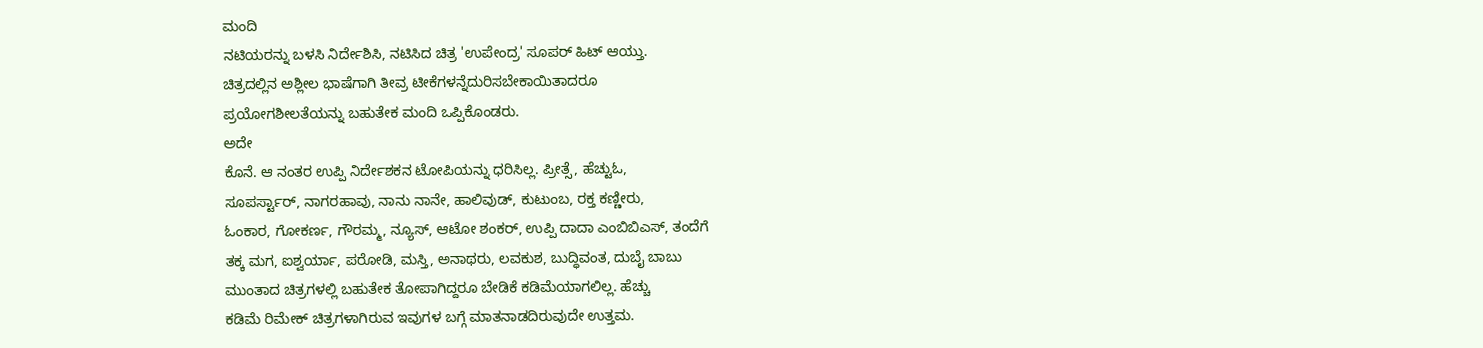ಮಂದಿ
ನಟಿಯರನ್ನು ಬಳಸಿ ನಿರ್ದೇಶಿಸಿ, ನಟಿಸಿದ ಚಿತ್ರ 'ಉಪೇಂದ್ರ' ಸೂಪರ್ ಹಿಟ್ ಆಯ್ತು.
ಚಿತ್ರದಲ್ಲಿನ ಅಶ್ಲೀಲ ಭಾಷೆಗಾಗಿ ತೀವ್ರ ಟೀಕೆಗಳನ್ನೆದುರಿಸಬೇಕಾಯಿತಾದರೂ
ಪ್ರಯೋಗಶೀಲತೆಯನ್ನು ಬಹುತೇಕ ಮಂದಿ ಒಪ್ಪಿಕೊಂಡರು.
ಅದೇ
ಕೊನೆ. ಆ ನಂತರ ಉಪ್ಪಿ ನಿರ್ದೇಶಕನ ಟೋಪಿಯನ್ನು ಧರಿಸಿಲ್ಲ. ಪ್ರೀತ್ಸೆ, ಹೆಚ್ಟುಓ,
ಸೂಪರ್ಸ್ಟಾರ್, ನಾಗರಹಾವು, ನಾನು ನಾನೇ, ಹಾಲಿವುಡ್, ಕುಟುಂಬ, ರಕ್ತ ಕಣ್ಣೀರು,
ಓಂಕಾರ, ಗೋಕರ್ಣ, ಗೌರಮ್ಮ, ನ್ಯೂಸ್, ಆಟೋ ಶಂಕರ್, ಉಪ್ಪಿ ದಾದಾ ಎಂಬಿಬಿಎಸ್, ತಂದೆಗೆ
ತಕ್ಕ ಮಗ, ಐಶ್ವರ್ಯಾ, ಪರೋಡಿ, ಮಸ್ತಿ, ಅನಾಥರು, ಲವಕುಶ, ಬುದ್ಧಿವಂತ, ದುಬೈ ಬಾಬು
ಮುಂತಾದ ಚಿತ್ರಗಳಲ್ಲಿ ಬಹುತೇಕ ತೋಪಾಗಿದ್ದರೂ ಬೇಡಿಕೆ ಕಡಿಮೆಯಾಗಲಿಲ್ಲ. ಹೆಚ್ಚು
ಕಡಿಮೆ ರಿಮೇಕ್ ಚಿತ್ರಗಳಾಗಿರುವ ಇವುಗಳ ಬಗ್ಗೆ ಮಾತನಾಡದಿರುವುದೇ ಉತ್ತಮ.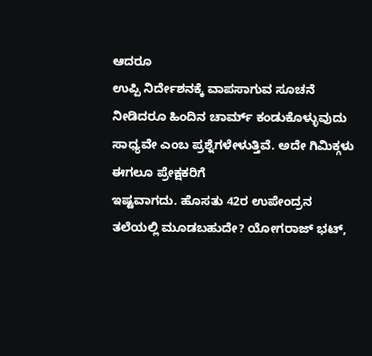ಆದರೂ
ಉಪ್ಪಿ ನಿರ್ದೇಶನಕ್ಕೆ ವಾಪಸಾಗುವ ಸೂಚನೆ ನೀಡಿದರೂ ಹಿಂದಿನ ಚಾರ್ಮ್ ಕಂಡುಕೊಳ್ಳುವುದು
ಸಾಧ್ಯವೇ ಎಂಬ ಪ್ರಶ್ನೆಗಳೇಳುತ್ತಿವೆ. ಅದೇ ಗಿಮಿಕ್ಗಳು ಈಗಲೂ ಪ್ರೇಕ್ಷಕರಿಗೆ
ಇಷ್ಟವಾಗದು. ಹೊಸತು 42ರ ಉಪೇಂದ್ರನ ತಲೆಯಲ್ಲಿ ಮೂಡಬಹುದೇ? ಯೋಗರಾಜ್ ಭಟ್,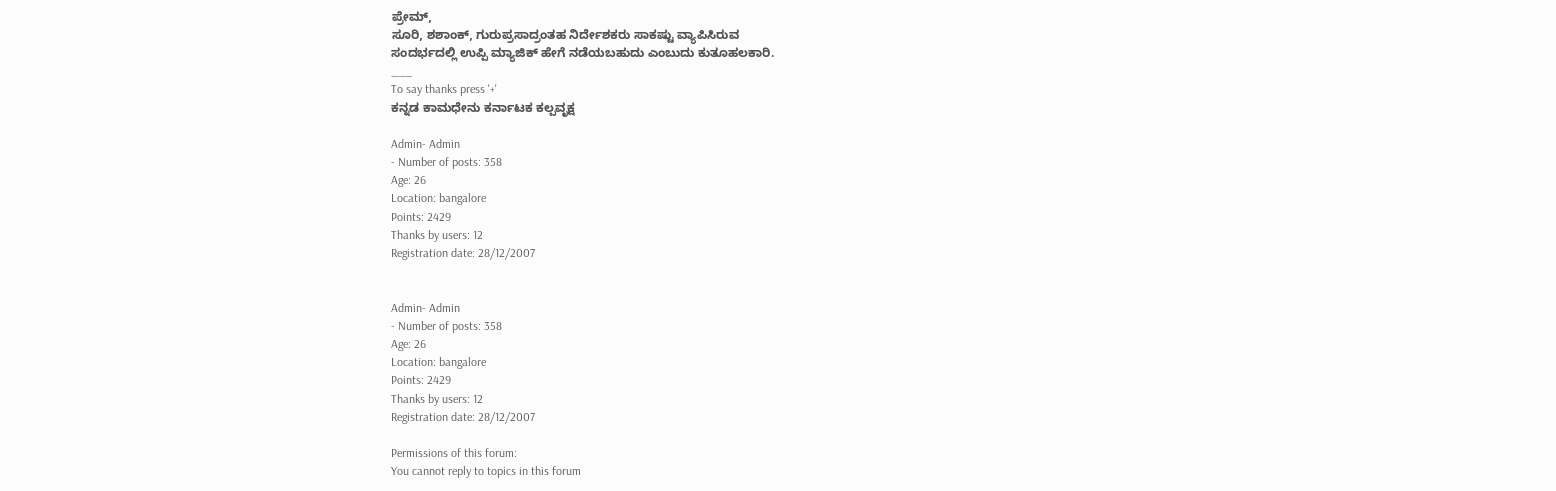ಪ್ರೇಮ್,
ಸೂರಿ, ಶಶಾಂಕ್, ಗುರುಪ್ರಸಾದ್ರಂತಹ ನಿರ್ದೇಶಕರು ಸಾಕಷ್ಟು ವ್ಯಾಪಿಸಿರುವ
ಸಂದರ್ಭದಲ್ಲಿ ಉಪ್ಪಿ ಮ್ಯಾಜಿಕ್ ಹೇಗೆ ನಡೆಯಬಹುದು ಎಂಬುದು ಕುತೂಹಲಕಾರಿ.
___
To say thanks press '+'
ಕನ್ನಡ ಕಾಮಧೇನು ಕರ್ನಾಟಕ ಕಲ್ಪವೃಕ್ಷ

Admin- Admin
- Number of posts: 358
Age: 26
Location: bangalore
Points: 2429
Thanks by users: 12
Registration date: 28/12/2007


Admin- Admin
- Number of posts: 358
Age: 26
Location: bangalore
Points: 2429
Thanks by users: 12
Registration date: 28/12/2007

Permissions of this forum:
You cannot reply to topics in this forum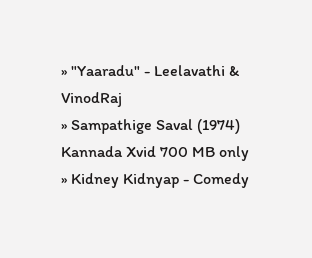» "Yaaradu" - Leelavathi & VinodRaj
» Sampathige Saval (1974) Kannada Xvid 700 MB only
» Kidney Kidnyap - Comedy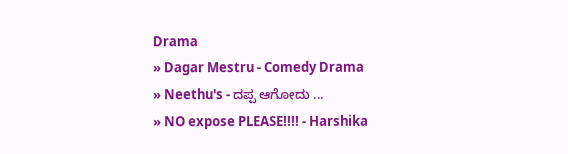Drama
» Dagar Mestru - Comedy Drama
» Neethu's - ದಪ್ಪ ಆಗೋದು ...
» NO expose PLEASE!!!! - Harshika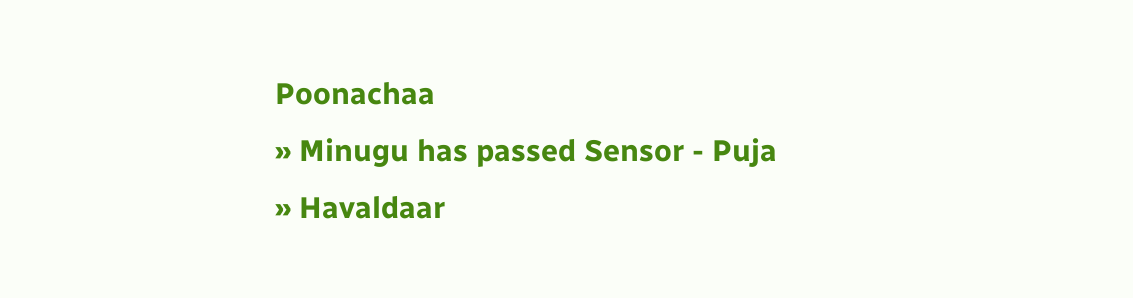Poonachaa
» Minugu has passed Sensor - Puja
» Havaldaar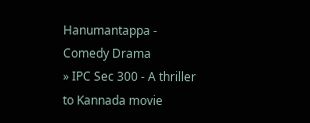Hanumantappa - Comedy Drama
» IPC Sec 300 - A thriller to Kannada movie